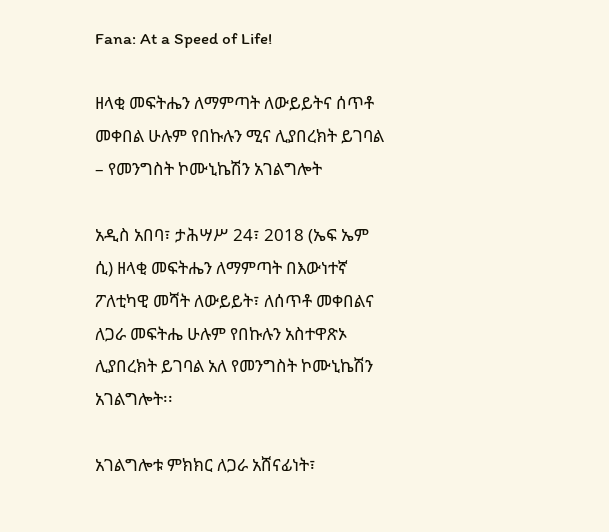Fana: At a Speed of Life!

ዘላቂ መፍትሔን ለማምጣት ለውይይትና ሰጥቶ መቀበል ሁሉም የበኩሉን ሚና ሊያበረክት ይገባል – የመንግስት ኮሙኒኬሽን አገልግሎት

አዲስ አበባ፣ ታሕሣሥ 24፣ 2018 (ኤፍ ኤም ሲ) ዘላቂ መፍትሔን ለማምጣት በእውነተኛ ፖለቲካዊ መሻት ለውይይት፣ ለሰጥቶ መቀበልና ለጋራ መፍትሔ ሁሉም የበኩሉን አስተዋጽኦ ሊያበረክት ይገባል አለ የመንግስት ኮሙኒኬሽን አገልግሎት፡፡

አገልግሎቱ ምክክር ለጋራ አሸናፊነት፣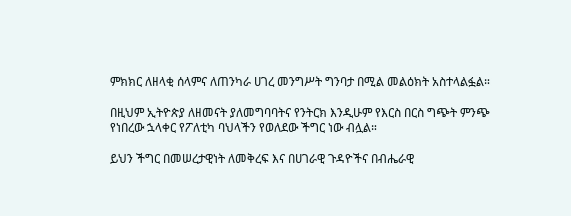ምክክር ለዘላቂ ሰላምና ለጠንካራ ሀገረ መንግሥት ግንባታ በሚል መልዕክት አስተላልፏል።

በዚህም ኢትዮጵያ ለዘመናት ያለመግባባትና የንትርክ እንዲሁም የእርስ በርስ ግጭት ምንጭ የነበረው ኋላቀር የፖለቲካ ባህላችን የወለደው ችግር ነው ብሏል።

ይህን ችግር በመሠረታዊነት ለመቅረፍ እና በሀገራዊ ጉዳዮችና በብሔራዊ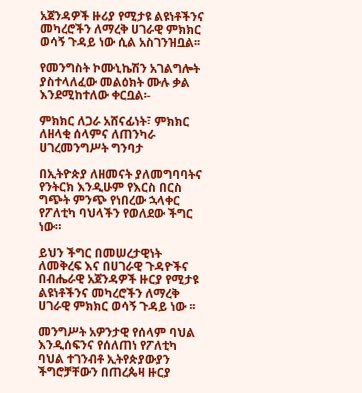አጀንዳዎች ዙሪያ የሚታዩ ልዩነቶችንና መካረሮችን ለማረቅ ሀገራዊ ምክክር ወሳኝ ጉዳይ ነው ሲል አስገንዝቧል፡፡

የመንግስት ኮሙኒኬሽን አገልግሎት ያስተላለፈው መልዕክት ሙሉ ቃል እንደሚከተለው ቀርቧል፡-

ምክክር ለጋራ አሸናፊነት፣ ምክክር ለዘላቂ ሰላምና ለጠንካራ ሀገረመንግሥት ግንባታ

በኢትዮጵያ ለዘመናት ያለመግባባትና የንትርክ እንዲሁም የእርስ በርስ ግጭት ምንጭ የነበረው ኋላቀር የፖለቲካ ባህላችን የወለደው ችግር ነው።

ይህን ችግር በመሠረታዊነት ለመቅረፍ እና በሀገራዊ ጉዳዮችና በብሔራዊ አጀንዳዎች ዙርያ የሚታዩ ልዩነቶችንና መካረሮችን ለማረቅ ሀገራዊ ምክክር ወሳኝ ጉዳይ ነው ፡፡

መንግሥት አዎንታዊ የሰላም ባህል እንዲሰፍንና የሰለጠነ የፖለቲካ ባህል ተገንብቶ ኢትየጵያውያን ችግሮቻቸውን በጠረጴዛ ዙርያ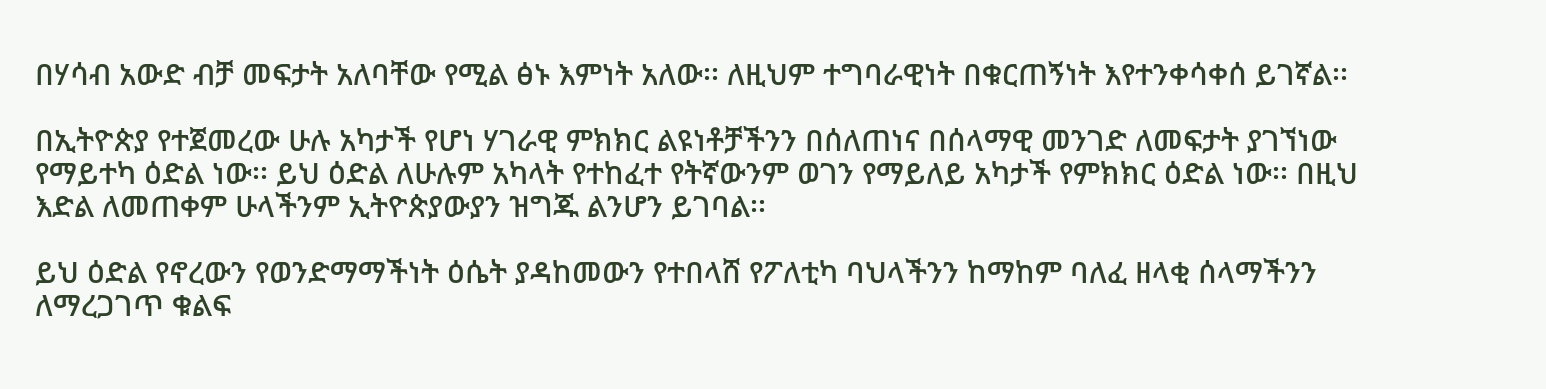በሃሳብ አውድ ብቻ መፍታት አለባቸው የሚል ፅኑ እምነት አለው፡፡ ለዚህም ተግባራዊነት በቁርጠኝነት እየተንቀሳቀሰ ይገኛል፡፡

በኢትዮጵያ የተጀመረው ሁሉ አካታች የሆነ ሃገራዊ ምክክር ልዩነቶቻችንን በሰለጠነና በሰላማዊ መንገድ ለመፍታት ያገኘነው የማይተካ ዕድል ነው፡፡ ይህ ዕድል ለሁሉም አካላት የተከፈተ የትኛውንም ወገን የማይለይ አካታች የምክክር ዕድል ነው፡፡ በዚህ እድል ለመጠቀም ሁላችንም ኢትዮጵያውያን ዝግጁ ልንሆን ይገባል፡፡

ይህ ዕድል የኖረውን የወንድማማችነት ዕሴት ያዳከመውን የተበላሸ የፖለቲካ ባህላችንን ከማከም ባለፈ ዘላቂ ሰላማችንን ለማረጋገጥ ቁልፍ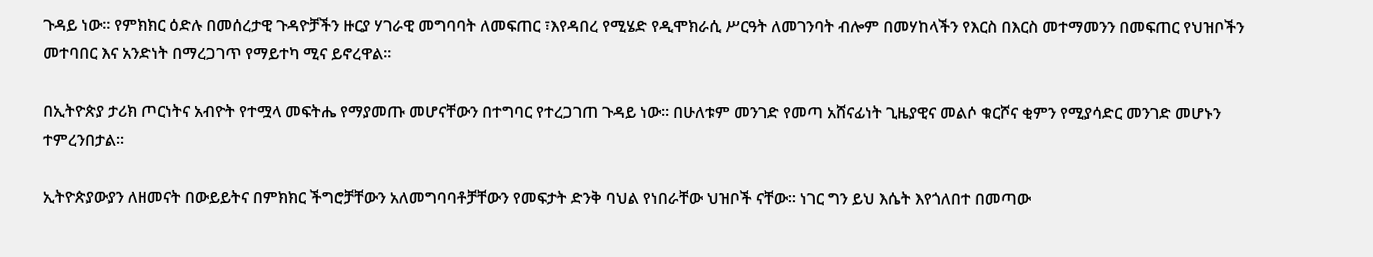ጉዳይ ነው። የምክክር ዕድሉ በመሰረታዊ ጉዳዮቻችን ዙርያ ሃገራዊ መግባባት ለመፍጠር ፣እየዳበረ የሚሄድ የዲሞክራሲ ሥርዓት ለመገንባት ብሎም በመሃከላችን የእርስ በእርስ መተማመንን በመፍጠር የህዝቦችን መተባበር እና አንድነት በማረጋገጥ የማይተካ ሚና ይኖረዋል፡፡

በኢትዮጵያ ታሪክ ጦርነትና አብዮት የተሟላ መፍትሔ የማያመጡ መሆናቸውን በተግባር የተረጋገጠ ጉዳይ ነው፡፡ በሁለቱም መንገድ የመጣ አሸናፊነት ጊዜያዊና መልሶ ቁርሾና ቂምን የሚያሳድር መንገድ መሆኑን ተምረንበታል፡፡

ኢትዮጵያውያን ለዘመናት በውይይትና በምክክር ችግሮቻቸውን አለመግባባቶቻቸውን የመፍታት ድንቅ ባህል የነበራቸው ህዝቦች ናቸው፡፡ ነገር ግን ይህ እሴት እየጎለበተ በመጣው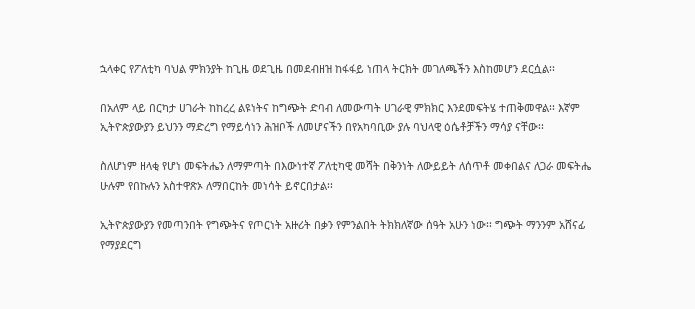ኋላቀር የፖለቲካ ባህል ምክንያት ከጊዜ ወደጊዜ በመደብዘዝ ከፋፋይ ነጠላ ትርክት መገለጫችን እስከመሆን ደርሷል፡፡

በአለም ላይ በርካታ ሀገራት ከከረረ ልዩነትና ከግጭት ድባብ ለመውጣት ሀገራዊ ምክክር እንደመፍትሄ ተጠቅመዋል፡፡ እኛም ኢትዮጵያውያን ይህንን ማድረግ የማይሳነን ሕዝቦች ለመሆናችን በየአካባቢው ያሉ ባህላዊ ዕሴቶቻችን ማሳያ ናቸው፡፡

ስለሆነም ዘላቂ የሆነ መፍትሔን ለማምጣት በእውነተኛ ፖለቲካዊ መሻት በቅንነት ለውይይት ለሰጥቶ መቀበልና ለጋራ መፍትሔ ሁሉም የበኩሉን አስተዋጽኦ ለማበርከት መነሳት ይኖርበታል፡፡

ኢትዮጵያውያን የመጣንበት የግጭትና የጦርነት አዙሪት በቃን የምንልበት ትክክለኛው ሰዓት አሁን ነው፡፡ ግጭት ማንንም አሸናፊ የማያደርግ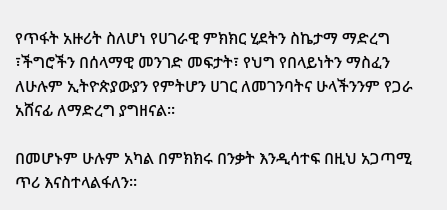የጥፋት አዙሪት ስለሆነ የሀገራዊ ምክክር ሂደትን ስኬታማ ማድረግ ፣ችግሮችን በሰላማዊ መንገድ መፍታት፣ የህግ የበላይነትን ማስፈን ለሁሉም ኢትዮጵያውያን የምትሆን ሀገር ለመገንባትና ሁላችንንም የጋራ አሸናፊ ለማድረግ ያግዘናል፡፡

በመሆኑም ሁሉም አካል በምክክሩ በንቃት እንዲሳተፍ በዚህ አጋጣሚ ጥሪ እናስተላልፋለን፡፡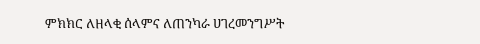ምክክር ለዘላቂ ሰላምና ለጠንካራ ሀገረመንግሥት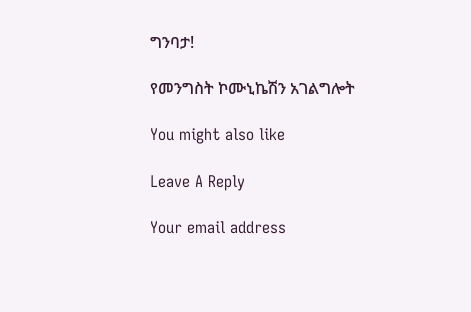ግንባታ!

የመንግስት ኮሙኒኬሽን አገልግሎት

You might also like

Leave A Reply

Your email address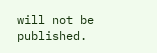will not be published.